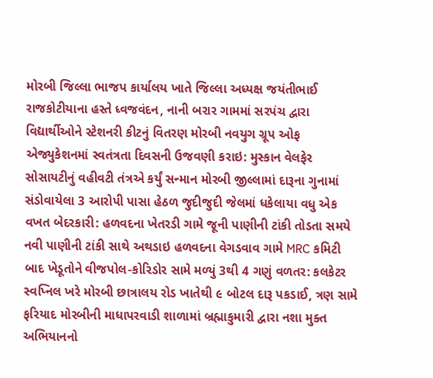મોરબી જિલ્લા ભાજપ કાર્યાલય ખાતે જિલ્લા અધ્યક્ષ જયંતીભાઈ રાજકોટીયાના હસ્તે ધ્વજવંદન, નાની બરાર ગામમાં સરપંચ દ્વારા વિદ્યાર્થીઓને સ્ટેશનરી કીટનું વિતરણ મોરબી નવયુગ ગ્રૂપ ઓફ એજ્યુકેશનમાં સ્વતંત્રતા દિવસની ઉજવણી કરાઇ: મુસ્કાન વેલફેર સોસાયટીનું વહીવટી તંત્રએ કર્યું સન્માન મોરબી જીલ્લામાં દારૂના ગુનામાં સંડોવાયેલા 3 આરોપી પાસા હેઠળ જુદીજુદી જેલમાં ધકેલાયા વધુ એક વખત બેદરકારી: હળવદના ખેતરડી ગામે જૂની પાણીની ટાંકી તોડતા સમયે નવી પાણીની ટાંકી સાથે અથડાઇ હળવદના વેગડવાવ ગામે MRC કમિટી બાદ ખેડૂતોને વીજપોલ-કોરિડોર સામે મળ્યું 3થી 4 ગણું વળતર: કલકેટર સ્વપ્નિલ ખરે મોરબી છાત્રાલય રોડ ખાતેથી ૯ બોટલ દારૂ પકડાઈ, ત્રણ સામે ફરિયાદ મોરબીની માધાપરવાડી શાળામાં બ્રહ્માકુમારી દ્વારા નશા મુક્ત અભિયાનનો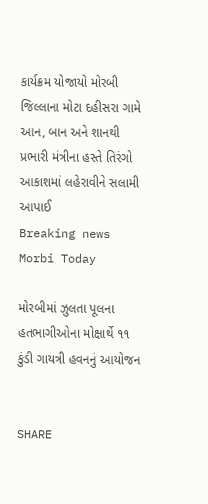કાર્યક્રમ યોજાયો મોરબી જિલ્લાના મોટા દહીસરા ગામે આન, બાન અને શાનથી પ્રભારી મંત્રીના હસ્તે તિરંગો આકાશમાં લહેરાવીને સલામી આપાઈ
Breaking news
Morbi Today

મોરબીમાં ઝુલતા પૂલના હતભાગીઓના મોક્ષાર્થે ૧૧ કુંડી ગાયત્રી હવનનું આયોજન


SHARE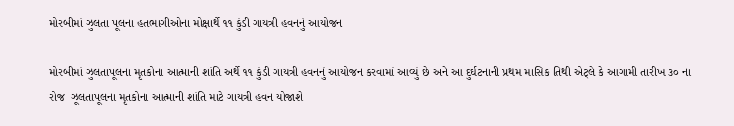મોરબીમાં ઝુલતા પૂલના હતભાગીઓના મોક્ષાર્થે ૧૧ કુંડી ગાયત્રી હવનનું આયોજન

મોરબીમાં ઝુલતાપૂલના મૃતકોના આત્માની શાંતિ અર્થે ૧૧ કુંડી ગાયત્રી હવનનું આયોજન કરવામાં આવ્યું છે અને આ દુર્ઘટનાની પ્રથમ માસિક તિથી એટ્લે કે આગામી તારીખ ૩૦ ના રોજ  ઝૂલતાપૂલના મૃતકોના આત્માની શાંતિ માટે ગાયત્રી હવન યોજાશે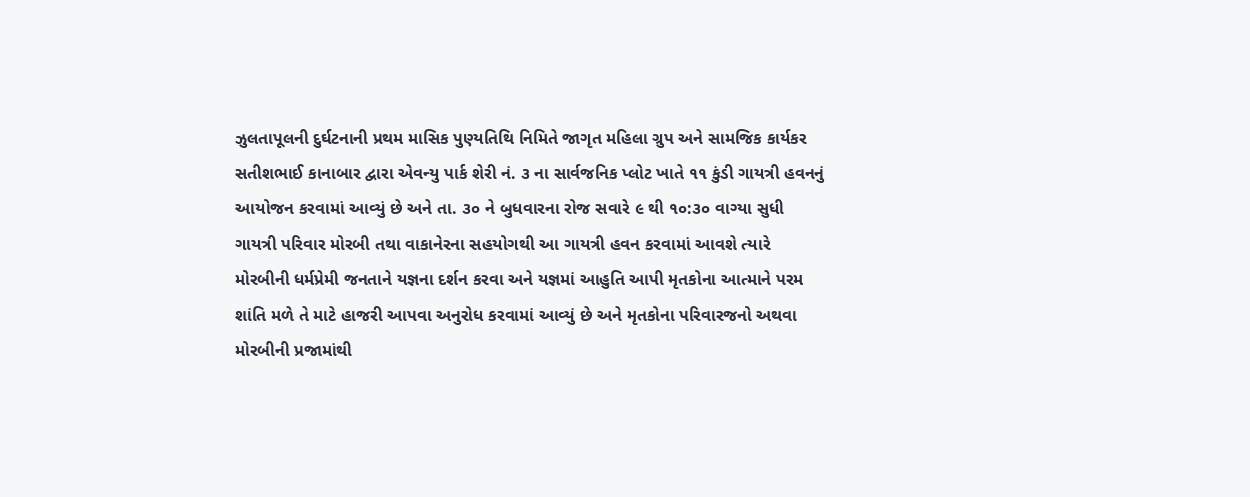ઝુલતાપૂલની દુર્ઘટનાની પ્રથમ માસિક પુણ્યતિથિ નિમિતે જાગૃત મહિલા ગ્રુપ અને સામજિક કાર્યકર સતીશભાઈ કાનાબાર દ્વારા એવન્યુ પાર્ક શેરી નં. ૩ ના સાર્વજનિક પ્લોટ ખાતે ૧૧ કુંડી ગાયત્રી હવનનું આયોજન કરવામાં આવ્યું છે અને તા. ૩૦ ને બુધવારના રોજ સવારે ૯ થી ૧૦:૩૦ વાગ્યા સુધી ગાયત્રી પરિવાર મોરબી તથા વાકાનેરના સહયોગથી આ ગાયત્રી હવન કરવામાં આવશે ત્યારે મોરબીની ધર્મપ્રેમી જનતાને યજ્ઞના દર્શન કરવા અને યજ્ઞમાં આહુતિ આપી મૃતકોના આત્માને પરમ શાંતિ મળે તે માટે હાજરી આપવા અનુરોધ કરવામાં આવ્યું છે અને મૃતકોના પરિવારજનો અથવા મોરબીની પ્રજામાંથી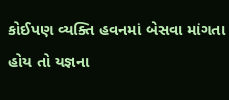કોઈપણ વ્યક્તિ હવનમાં બેસવા માંગતા હોય તો યજ્ઞના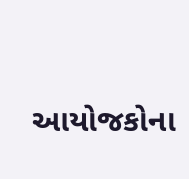આયોજકોના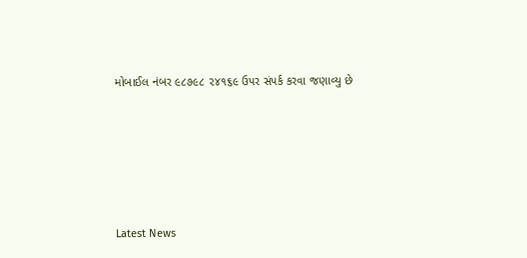મોબાઈલ નંબર ૯૮૭૯૮ ૨૪૧૬૯ ઉપર સંપર્ક કરવા જણાવ્યુ છે






Latest News